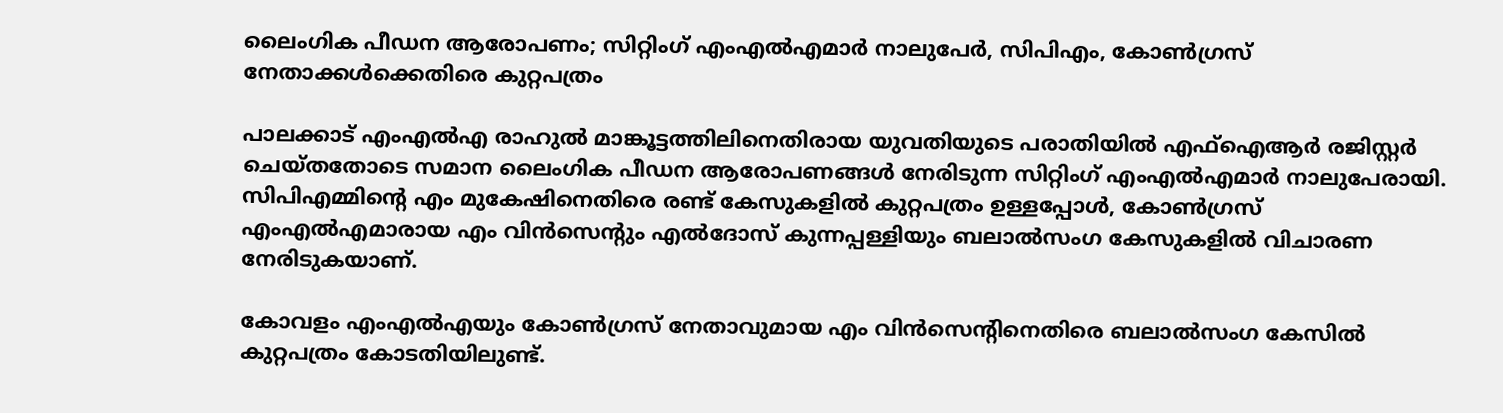ലൈംഗിക പീഡന ആരോപണം; സിറ്റിംഗ് എംഎൽഎമാർ നാലുപേർ, സിപിഎം, കോൺഗ്രസ് നേതാക്കൾക്കെതിരെ കുറ്റപത്രം

പാലക്കാട് എംഎല്‍എ രാഹുല്‍ മാങ്കൂട്ടത്തിലിനെതിരായ യുവതിയുടെ പരാതിയില്‍ എഫ്‌ഐആര്‍ രജിസ്റ്റര്‍ ചെയ്തതോടെ സമാന ലൈംഗിക പീഡന ആരോപണങ്ങള്‍ നേരിടുന്ന സിറ്റിംഗ് എംഎല്‍എമാര്‍ നാലുപേരായി. സിപിഎമ്മിന്റെ എം മുകേഷിനെതിരെ രണ്ട് കേസുകളില്‍ കുറ്റപത്രം ഉള്ളപ്പോള്‍, കോണ്‍ഗ്രസ് എംഎല്‍എമാരായ എം വിന്‍സെന്റും എല്‍ദോസ് കുന്നപ്പള്ളിയും ബലാല്‍സംഗ കേസുകളില്‍ വിചാരണ നേരിടുകയാണ്.

കോവളം എംഎല്‍എയും കോണ്‍ഗ്രസ് നേതാവുമായ എം വിന്‍സെന്റിനെതിരെ ബലാല്‍സംഗ കേസില്‍ കുറ്റപത്രം കോടതിയിലുണ്ട്.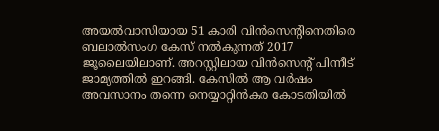അയല്‍വാസിയായ 51 കാരി വിന്‍സെന്റിനെതിരെ ബലാല്‍സംഗ കേസ് നല്‍കുന്നത് 2017 ജൂലൈയിലാണ്. അറസ്റ്റിലായ വിന്‍സെന്റ് പിന്നീട് ജാമ്യത്തില്‍ ഇറങ്ങി. കേസില്‍ ആ വര്‍ഷം അവസാനം തന്നെ നെയ്യാറ്റിന്‍കര കോടതിയില്‍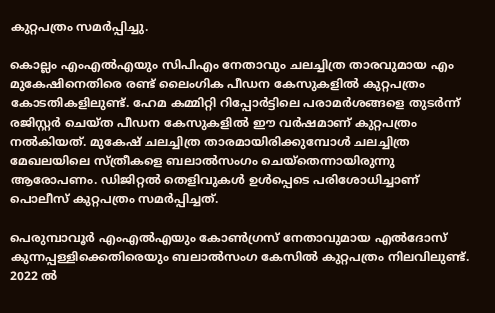കുറ്റപത്രം സമര്‍പ്പിച്ചു.

കൊല്ലം എംഎല്‍എയും സിപിഎം നേതാവും ചലച്ചിത്ര താരവുമായ എം മുകേഷിനെതിരെ രണ്ട് ലൈംഗിക പീഡന കേസുകളില്‍ കുറ്റപത്രം കോടതികളിലുണ്ട്. ഹേമ കമ്മിറ്റി റിപ്പോര്‍ട്ടിലെ പരാമര്‍ശങ്ങളെ തുടര്‍ന്ന് രജിസ്റ്റര്‍ ചെയ്ത പീഡന കേസുകളില്‍ ഈ വര്‍ഷമാണ് കുറ്റപത്രം നല്‍കിയത്. മുകേഷ് ചലച്ചിത്ര താരമായിരിക്കുമ്പോള്‍ ചലച്ചിത്ര മേഖലയിലെ സ്ത്രീകളെ ബലാല്‍സംഗം ചെയ്തെന്നായിരുന്നു ആരോപണം. ഡിജിറ്റല്‍ തെളിവുകള്‍ ഉള്‍പ്പെടെ പരിശോധിച്ചാണ് പൊലീസ് കുറ്റപത്രം സമര്‍പ്പിച്ചത്.

പെരുമ്പാവൂര്‍ എംഎല്‍എയും കോണ്‍ഗ്രസ് നേതാവുമായ എല്‍ദോസ് കുന്നപ്പള്ളിക്കെതിരെയും ബലാല്‍സംഗ കേസില്‍ കുറ്റപത്രം നിലവിലുണ്ട്. 2022 ല്‍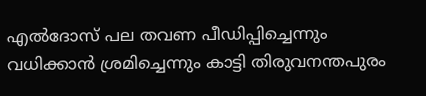എല്‍ദോസ് പല തവണ പീഡിപ്പിച്ചെന്നും വധിക്കാന്‍ ശ്രമിച്ചെന്നും കാട്ടി തിരുവനന്തപുരം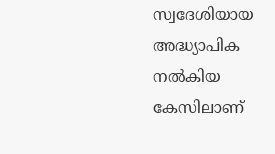സ്വദേശിയായ അദ്ധ്യാപിക നല്‍കിയ കേസിലാണ്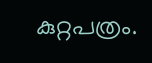കുറ്റപത്രം.